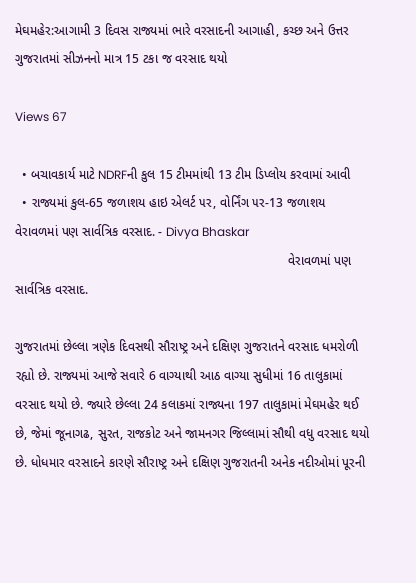મેઘમહેર:આગામી 3 દિવસ રાજ્યમાં ભારે વરસાદની આગાહી, કચ્છ અને ઉત્તર ગુજરાતમાં સીઝનનો માત્ર 15 ટકા જ વરસાદ થયો

Views 67

  • બચાવકાર્ય માટે NDRFની કુલ 15 ટીમમાંથી 13 ટીમ ડિપ્લોય કરવામાં આવી
  • રાજ્યમાં કુલ-65 જળાશય હાઇ એલર્ટ ૫ર, વોર્નિંગ ૫ર-13 જળાશય
વેરાવળમાં પણ સાર્વત્રિક વરસાદ. - Divya Bhaskar
                                                                            વેરાવળમાં પણ સાર્વત્રિક વરસાદ.

ગુજરાતમાં છેલ્લા ત્રણેક દિવસથી સૌરાષ્ટ્ર અને દક્ષિણ ગુજરાતને વરસાદ ધમરોળી રહ્યો છે. રાજ્યમાં આજે સવારે 6 વાગ્યાથી આઠ વાગ્યા સુધીમાં 16 તાલુકામાં વરસાદ થયો છે. જ્યારે છેલ્લા 24 કલાકમાં રાજ્યના 197 તાલુકામાં મેઘમહેર થઈ છે, જેમાં જૂનાગઢ, સુરત, રાજકોટ અને જામનગર જિલ્લામાં સૌથી વધુ વરસાદ થયો છે. ધોધમાર વરસાદને કારણે સૌરાષ્ટ્ર અને દક્ષિણ ગુજરાતની અનેક નદીઓમાં પૂરની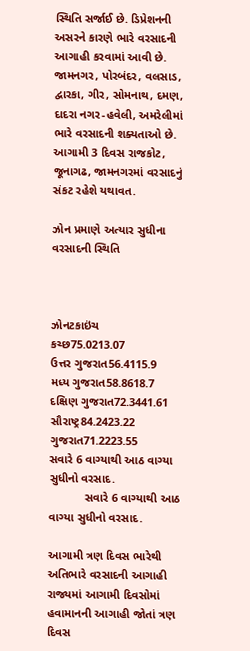સ્થિતિ સર્જાઈ છે. ડિપ્રેશનની અસરને કારણે ભારે વરસાદની આગાહી કરવામાં આવી છે. જામનગર, પોરબંદર, વલસાડ, દ્વારકા, ગીર, સોમનાથ, દમણ, દાદરા નગર-હવેલી, અમરેલીમાં ભારે વરસાદની શક્યતાઓ છે. આગામી 3 દિવસ રાજકોટ, જૂનાગઢ, જામનગરમાં વરસાદનું સંકટ રહેશે યથાવત.

ઝોન પ્રમાણે અત્યાર સુધીના વરસાદની સ્થિતિ



ઝોનટકાઇંચ
કચ્છ75.0213.07
ઉત્તર ગુજરાત56.4115.9
મધ્ય ગુજરાત58.8618.7
દક્ષિણ ગુજરાત72.3441.61
સૌરાષ્ટ્ર84.2423.22
ગુજરાત71.2223.55
સવારે 6 વાગ્યાથી આઠ વાગ્યા સુધીનો વરસાદ.
           સવારે 6 વાગ્યાથી આઠ વાગ્યા સુધીનો વરસાદ.

આગામી ત્રણ દિવસ ભારેથી અતિભારે વરસાદની આગાહી
રાજ્યમાં આગામી દિવસોમાં હવામાનની આગાહી જોતાં ત્રણ દિવસ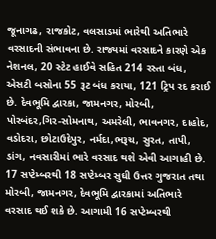જૂનાગઢ, રાજકોટ, વલસાડમાં ભારેથી અતિભારે વરસાદની સંભાવના છે. રાજ્યમાં વરસાદને કારણે એક નેશનલ, 20 સ્ટેટ હાઈવે સહિત 214 રસ્તા બંધ, એસટી બસોના 55 રૂટ બંધ કરાયા, 121 ટ્રિપ રદ કરાઈ છે. દેવભૂમિ દ્વારકા, જામનગર, મોરબી, પોરબંદર,ગિર-સોમનાથ, અમરેલી, ભાવનગર, દાહોદ, વડોદરા, છોટાઉદેપુર, નર્મદા,ભરૂચ, સુરત, તાપી, ડાંગ, નવસારીમાં ભારે વરસાદ થશે એવી આગાહી છે. 17 સપ્ટેમ્બરથી 18 સપ્ટેમ્બર સુઘી ઉત્તર ગુજરાત તથા મોરબી, જામનગર, દેવભૂમિ દ્વારકામાં અતિભારે વરસાદ થઈ શકે છે. આગામી 16 સપ્ટેમ્બરથી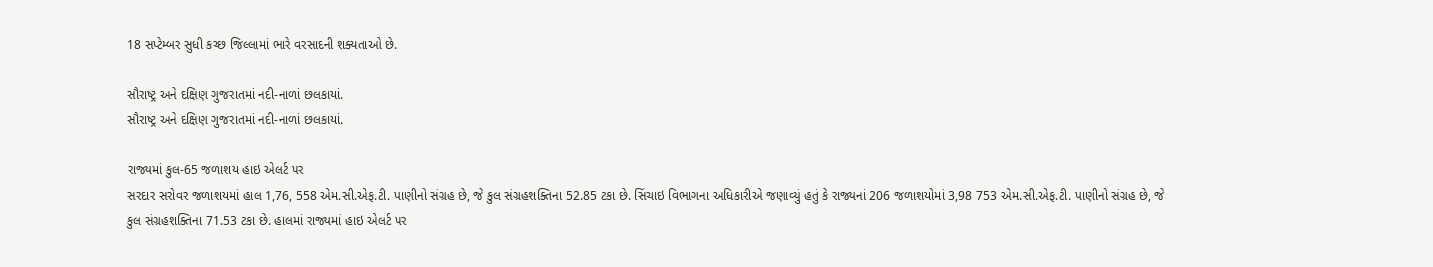18 સપ્ટેમ્બર સુધી કચ્છ જિલ્લામાં ભારે વરસાદની શક્યતાઓ છે.

સૌરાષ્ટ્ર અને દક્ષિણ ગુજરાતમાં નદી-નાળાં છલકાયાં.
સૌરાષ્ટ્ર અને દક્ષિણ ગુજરાતમાં નદી-નાળાં છલકાયાં.

રાજ્યમાં કુલ-65 જળાશય હાઇ એલર્ટ ૫ર
સરદાર સરોવર જળાશયમાં હાલ 1,76, 558 એમ.સી.એફ.ટી. પાણીનો સંગ્રહ છે, જે કુલ સંગ્રહશક્તિના 52.85 ટકા છે. સિંચાઇ વિભાગના અધિકારીએ જણાવ્યું હતું કે રાજ્યનાં 206 જળાશયોમાં 3,98 753 એમ.સી.એફ.ટી. પાણીનો સંગ્રહ છે, જે કુલ સંગ્રહશક્તિના 71.53 ટકા છે. હાલમાં રાજ્યમાં હાઇ એલર્ટ ૫ર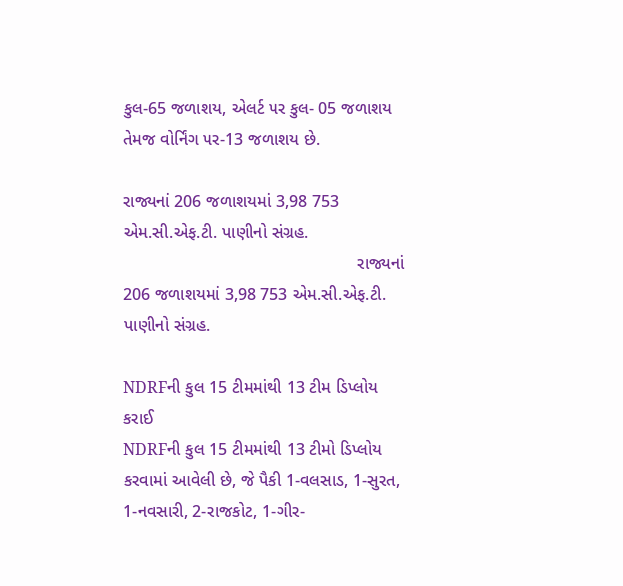કુલ-65 જળાશય, એલર્ટ ૫ર કુલ- 05 જળાશય તેમજ વોર્નિંગ ૫ર-13 જળાશય છે.

રાજ્યનાં 206 જળાશયમાં 3,98 753 એમ.સી.એફ.ટી. પાણીનો સંગ્રહ.
                                                 રાજ્યનાં 206 જળાશયમાં 3,98 753 એમ.સી.એફ.ટી. પાણીનો સંગ્રહ.

NDRFની કુલ 15 ટીમમાંથી 13 ટીમ ડિપ્લોય કરાઈ
NDRFની કુલ 15 ટીમમાંથી 13 ટીમો ડિપ્લોય કરવામાં આવેલી છે, જે પૈકી 1-વલસાડ, 1-સુરત, 1-નવસારી, 2-રાજકોટ, 1-ગીર-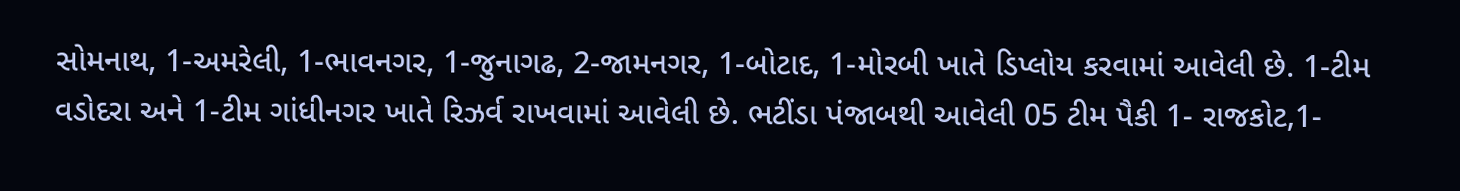સોમનાથ, 1-અમરેલી, 1-ભાવનગર, 1-જુનાગઢ, 2-જામનગર, 1-બોટાદ, 1-મોરબી ખાતે ડિપ્લોય કરવામાં આવેલી છે. 1-ટીમ વડોદરા અને 1-ટીમ ગાંધીનગર ખાતે રિઝર્વ રાખવામાં આવેલી છે. ભટીંડા પંજાબથી આવેલી 05 ટીમ પૈકી 1- રાજકોટ,1-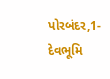પોરબંદર,1- દેવભૂમિ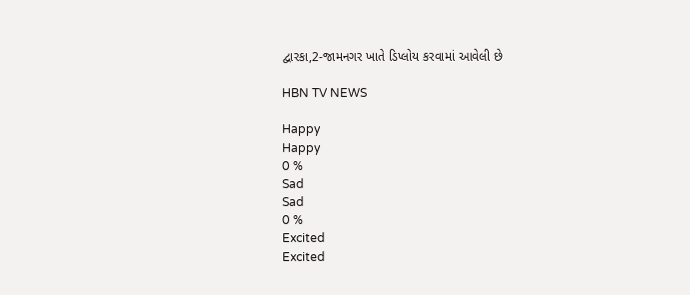દ્વારકા,2-જામનગર ખાતે ડિપ્લોય કરવામાં આવેલી છે

HBN TV NEWS

Happy
Happy
0 %
Sad
Sad
0 %
Excited
Excited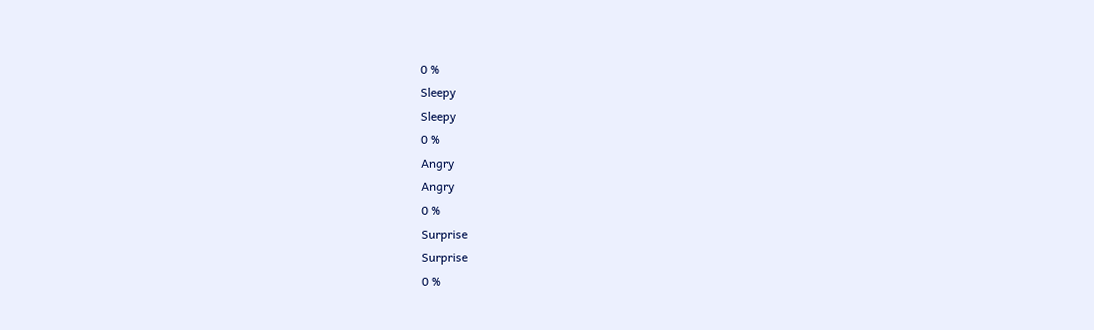0 %
Sleepy
Sleepy
0 %
Angry
Angry
0 %
Surprise
Surprise
0 %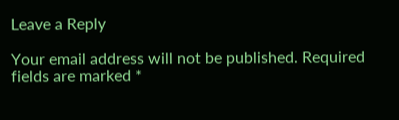Leave a Reply

Your email address will not be published. Required fields are marked *